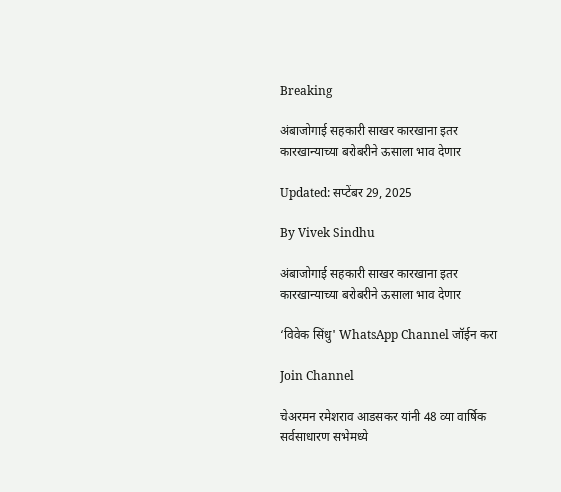Breaking

अंबाजोगाई सहकारी साखर कारखाना इतर कारखान्याच्या बरोबरीने ऊसाला भाव देणार

Updated: सप्टेंबर 29, 2025

By Vivek Sindhu

अंबाजोगाई सहकारी साखर कारखाना इतर कारखान्याच्या बरोबरीने ऊसाला भाव देणार

‘विवेक सिंधु' WhatsApp Channel जॉईन करा

Join Channel

चेअरमन रमेशराव आडसकर यांनी 48 व्या वार्षिक सर्वसाधारण सभेमध्ये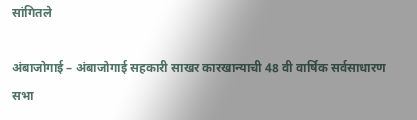सांगितले

अंबाजोगाई – अंबाजोगाई सहकारी साखर कारखान्याची 48 वी वार्षिक सर्वसाधारण सभा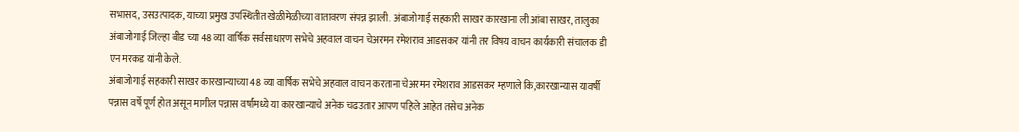सभासद, उसउत्पादक, याच्या प्रमुख उपस्थितीत खेळीमेळीच्या वातावरण संपन्न झाली. अंबाजोगाई सहकारी साखर कारखाना ली आंबा साखर, तालुका अंबाजोगाई जिल्हा बीड च्या 48 व्या वार्षिक सर्वसाधारण सभेचे अहवाल वाचन चेअरमन रमेशराव आडसकर यांनी तर विषय वाचन कार्यकारी संचालक डी एन मरकड यांनी केले.
अंबाजोगाई सहकारी साखर कारखान्याच्या 48 व्या वार्षिक सभेचे अहवाल वाचन करताना चेअरमन रमेशराव आडसकर म्हणाले कि,कारखान्यास यावर्षी पन्नास वर्षे पूर्ण होत असून मागील पन्नास वर्षांमध्ये या कारखान्याचे अनेक चढउतार आपण पहिले आहेत तसेच अनेक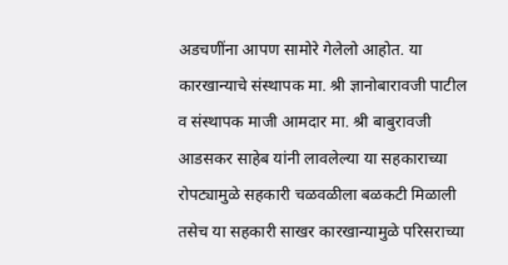अडचणींना आपण सामोरे गेलेलो आहोत. या कारखान्याचे संस्थापक मा. श्री ज्ञानोबारावजी पाटील व संस्थापक माजी आमदार मा. श्री बाबुरावजी आडसकर साहेब यांनी लावलेल्या या सहकाराच्या रोपट्यामुळे सहकारी चळवळीला बळकटी मिळाली तसेच या सहकारी साखर कारखान्यामुळे परिसराच्या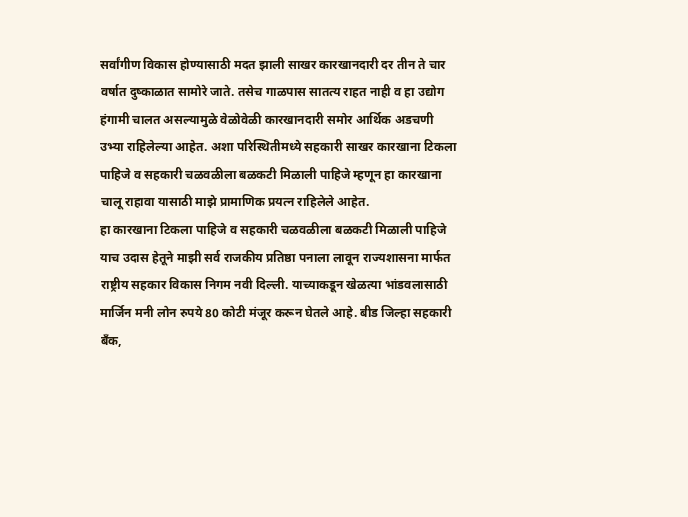सर्वांगीण विकास होण्यासाठी मदत झाली साखर कारखानदारी दर तीन ते चार वर्षात दुष्काळात सामोरे जाते. तसेच गाळपास सातत्य राहत नाही व हा उद्योग हंगामी चालत असल्यामुळे वेळोवेळी कारखानदारी समोर आर्थिक अडचणी उभ्या राहिलेल्या आहेत. अशा परिस्थितीमध्ये सहकारी साखर कारखाना टिकला पाहिजे व सहकारी चळवळीला बळकटी मिळाली पाहिजे म्हणून हा कारखाना चालू राहावा यासाठी माझे प्रामाणिक प्रयत्न राहिलेले आहेत.
हा कारखाना टिकला पाहिजे व सहकारी चळवळीला बळकटी मिळाली पाहिजे याच उदास हेतूने माझी सर्व राजकीय प्रतिष्ठा पनाला लावून राज्यशासना मार्फत राष्ट्रीय सहकार विकास निगम नवी दिल्ली. याच्याकडून खेळत्या भांडवलासाठी मार्जिन मनी लोन रुपये 80 कोटी मंजूर करून घेतले आहे. बीड जिल्हा सहकारी बँक,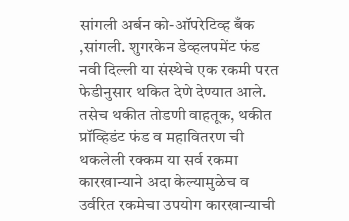सांगली अर्बन को-ऑपरेटिव्ह बँक ,सांगली. शुगरकेन डेव्हलपमेंट फंड नवी दिल्ली या संस्थेचे एक रकमी परत फेडीनुसार थकित देणे देण्यात आले. तसेच थकीत तोडणी वाहतूक, थकीत प्रॉव्हिडंट फंड व महावितरण ची थकलेली रक्कम या सर्व रकमा कारखान्याने अदा केल्यामुळेच व उर्वरित रकमेचा उपयोग कारखान्याची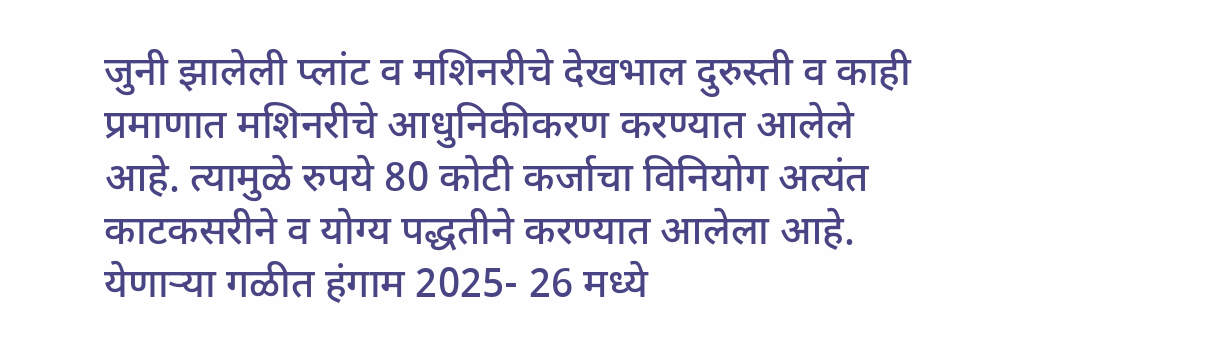जुनी झालेली प्लांट व मशिनरीचे देखभाल दुरुस्ती व काही प्रमाणात मशिनरीचे आधुनिकीकरण करण्यात आलेले आहे. त्यामुळे रुपये 80 कोटी कर्जाचा विनियोग अत्यंत काटकसरीने व योग्य पद्धतीने करण्यात आलेला आहे.
येणाऱ्या गळीत हंगाम 2025- 26 मध्ये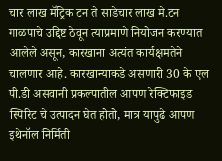चार लाख मॅट्रिक टन ते साडेचार लाख मे.टन गाळपाचे उद्दिष्ट ठेवून त्याप्रमाणे नियोजन करण्यात आलेले असून, कारखाना अत्यंत कार्यक्षमतेने चालणार आहे. कारखान्याकडे असणारी 30 के एल पी.डी असवानी प्रकल्पातील आपण रेक्टिफाइड स्पिरिट चे उत्पादन घेत होतो, मात्र यापुढे आपण इथेनॉल निर्मिती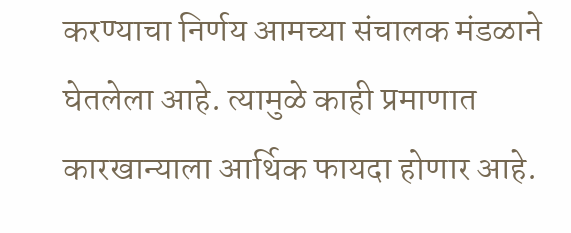करण्याचा निर्णय आमच्या संचालक मंडळाने घेतलेला आहे. त्यामुळे काही प्रमाणात कारखान्याला आर्थिक फायदा होणार आहे.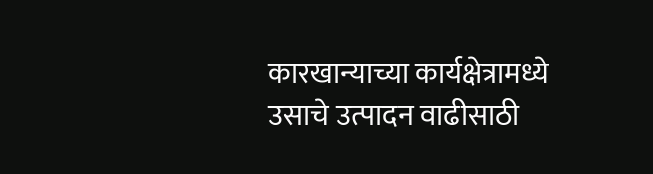कारखान्याच्या कार्यक्षेत्रामध्ये उसाचे उत्पादन वाढीसाठी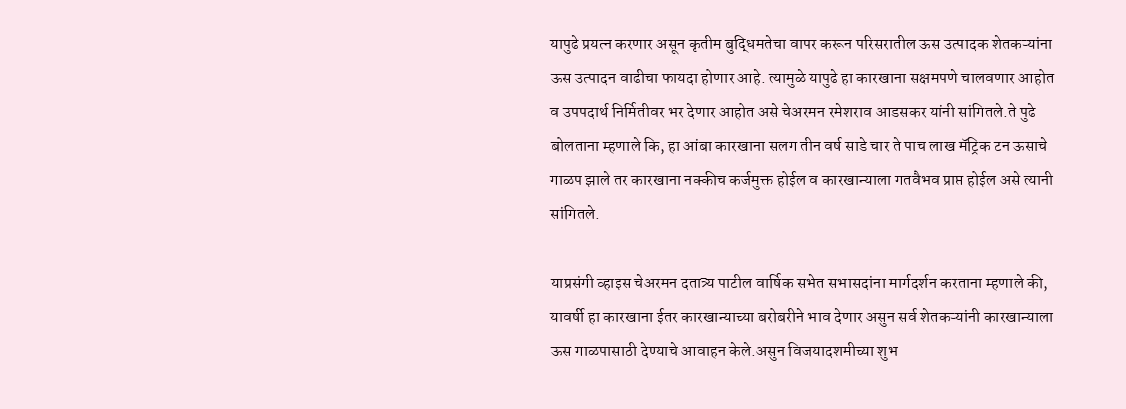यापुढे प्रयत्न करणार असून कृतीम बुद्धिमतेचा वापर करून परिसरातील ऊस उत्पादक शेतकऱ्यांना ऊस उत्पादन वाढीचा फायदा होणार आहे. त्यामुळे यापुढे हा कारखाना सक्षमपणे चालवणार आहोत व उपपदार्थ निर्मितीवर भर देणार आहोत असे चेअरमन रमेशराव आडसकर यांनी सांगितले.ते पुढे बोलताना म्हणाले कि, हा आंबा कारखाना सलग तीन वर्ष साडे चार ते पाच लाख मॅट्रिक टन ऊसाचे गाळप झाले तर कारखाना नक्कीच कर्जमुक्त होईल व कारखान्याला गतवैभव प्राप्त होईल असे त्यानी सांगितले.

याप्रसंगी व्हाइस चेअरमन दतात्र्य पाटील वार्षिक सभेत सभासदांना मार्गदर्शन करताना म्हणाले की, यावर्षी हा कारखाना ईतर कारखान्याच्या बरोबरीने भाव देणार असुन सर्व शेतकऱ्यांनी कारखान्याला ऊस गाळपासाठी देण्याचे आवाहन केले.असुन विजयादशमीच्या शुभ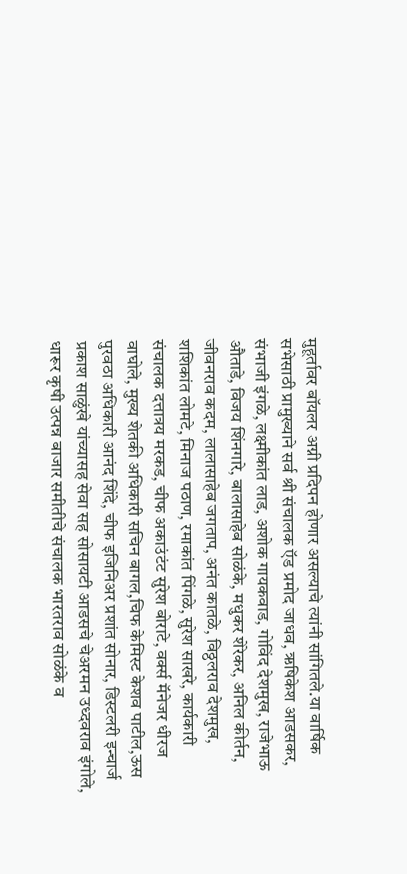मुहूर्तावर बॉयलर अग्नी प्रदिपन होणार असल्याचे त्यांनी सांगितले.या वार्षिक सभेसाठी प्रामुख्याने सर्व श्री संचालक ऍड प्रमोद जाधव, ऋषिकेश आडसकर, संभाजी इंगळे, लक्ष्मीकांत लाड, अशोक गायकवाड, गोविंद देशमुख, राजेभाऊ औताडे, विजय शिंनगारे, बालासाहेब सोळंके, मधुकर शेरेकर, अनिल कीर्तन, जीवनराव कदम, लालासाहेब जगताप, अनंत कातळे, विठ्ठलराव देशमुख, शशिकांत लोमटे, मिनाज पठाण, रमाकांत पिंगळे, सुरेश साखरे, कार्यकारी संचालक दत्तात्रय मरकड, चीफ अकाउंटंट सुरेश बोराटे, वर्क्स मॅनेजर धीरज वाघोले, मुख्य शेतकी अधिकारी सचिन बागल,चिफ केमिस्ट केशव पाटील,ऊस पुरवठा अधिकारी आनंद शिंदे, चीफ इजिनिअर प्रशांत सोनार, डिस्टलरी इन्चार्ज प्रकाश साळुंखे यांच्यासह सेवा सह सोसायटी आडसचे चेअरमन उध्दवराव इंगोले, धारूर कृषी उत्पन्न बाजार समीतीचे संचालक भारतराव सोळंके व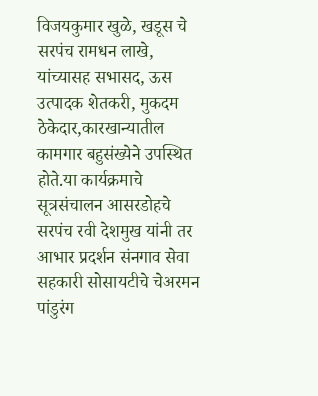विजयकुमार खुळे, खडूस चे सरपंच रामधन लाखे, यांच्यासह सभासद, ऊस उत्पादक शेतकरी, मुकदम ठेकेदार,कारखान्यातील कामगार बहुसंख्येने उपस्थित होते.या कार्यक्रमाचे सूत्रसंचालन आसरडोहचे सरपंच रवी देशमुख यांनी तर आभार प्रदर्शन संनगाव सेवा सहकारी सोसायटीचे चेअरमन पांडुरंग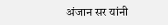अंजान सर यांनी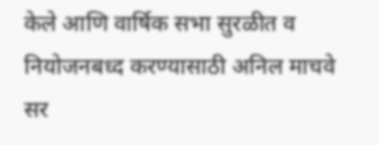केले आणि वार्षिक सभा सुरळीत व नियोजनबध्द करण्यासाठी अनिल माचवे सर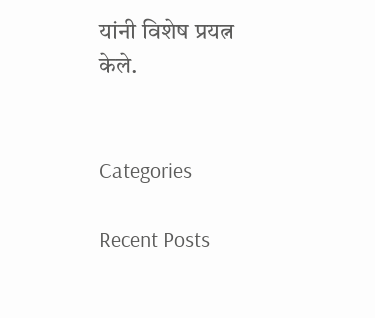यांनी विशेष प्रयत्न केले.


Categories

Recent Posts